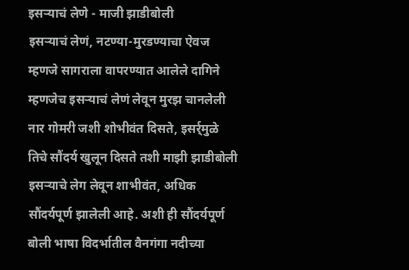इसऱ्याचं लेणे - माजी झाडीबोली
इसऱ्याचं लेणं, नटण्या-मुरडण्याचा ऐवज म्हणजे सागराला वापरण्यात आलेले दागिने म्हणजेच इसऱ्याचं लेणं लेवून मुरझ चानलेली नार गोमरी जशी शोभीवंत दिसते, इसर्र्मुळे तिचे सौंदर्य खुलून दिसते तशी माझी झाडीबोली इसऱ्याचे लेग लेवून शाभीवंत, अधिक सौंदर्यपूर्ण झालेली आहे. अशी ही सौंदर्यपूर्ण बोली भाषा विदर्भातील वैनगंगा नदीच्या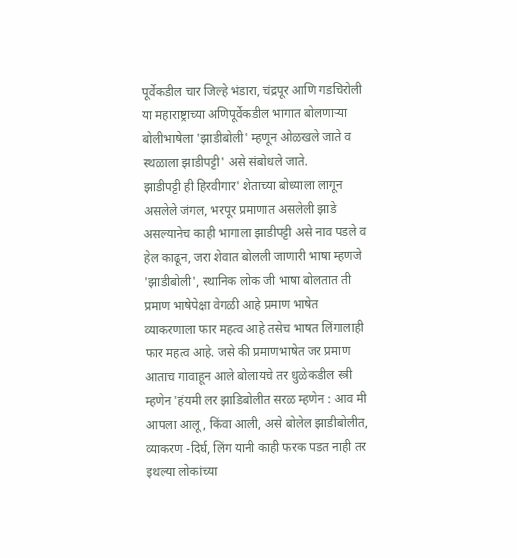पूर्वेकडील चार जिल्हे भंडारा, चंद्रपूर आणि गडचिरोली या महाराष्ट्राच्या अणिपूर्वेकडील भागात बोलणाऱ्या बोलीभाषेला 'झाडीबोली' म्हणून ओळखले जाते व स्थळाला झाडीपट्टी' असे संबोधले जाते.
झाडीपट्टी ही हिरवीगार' शेताच्या बोध्याला लागून असलेले जंगल, भरपूर प्रमाणात असलेली झाडे असल्यानेच काही भागाला झाडीपट्टी असे नाव पडले व हेल काढून, जरा शेवात बोलली जाणारी भाषा म्हणजे 'झाडीबोली', स्थानिक लोक जी भाषा बोलतात ती प्रमाण भाषेपेक्षा वेगळी आहे प्रमाण भाषेत व्याकरणाला फार महत्व आहे तसेच भाषत लिंगालाही फार महत्व आहे. जसे की प्रमाणभाषेत जर प्रमाण आताच गावाहून आले बोलायचे तर धुळेकडील स्त्री म्हणेन 'हंयमी लर झाडिबोलीत सरळ म्हणेन : आव मी आपला आलू, किंवा आली, असे बोलेल झाडीबोलीत, व्याकरण -दिर्घ, लिंग यानी काही फरक पडत नाही तर इथल्या लोकांच्या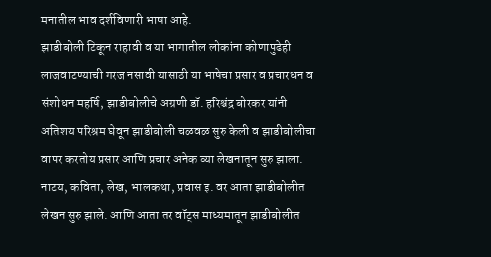मनातील भाव दर्शविणारी भाषा आहे.
झाडीबोली टिकून राहावी व या भागातील लोकांना कोणापुढेही लाजवाटण्याची गरज नसावी यासाठी या भाषेचा प्रसार व प्रचारधन व संशोधन महर्षि, झाडीबोलीचे अग्रणी डॉ. हरिश्चंद्र बोरकर यांनी अतिशय परिश्रम घेवून झाडीबोली चळवळ सुरु केली व झाडीबोलीचा वापर करतोय प्रसार आणि प्रचार अनेक व्या लेखनातून सुरु झाला. नाटय, कविता, लेख, भालकथा, प्रवास इ. वर आता झाडीबोलीत लेखन सुरु झाले. आणि आता तर वॉट्स माध्यमातून झाडीबोलीत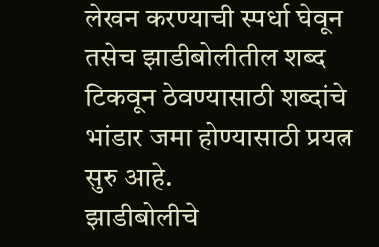लेखन करण्याची स्पर्धा घेवून तसेच झाडीबोलीतील शब्द टिकवून ठेवण्यासाठी शब्दांचे भांडार जमा होण्यासाठी प्रयत्न सुरु आहे.
झाडीबोलीचे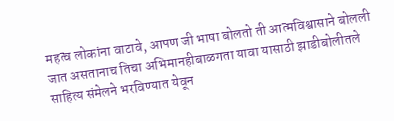महत्व लोकांना वाटावे, आपण जी भाषा बोलतो ती आत्मविश्वासाने बोलली जात असतानाच तिचा अभिमानहीबाळगता यावा यासाठी झाडीबोलीतले साहित्य संमेलने भरविण्यात येवून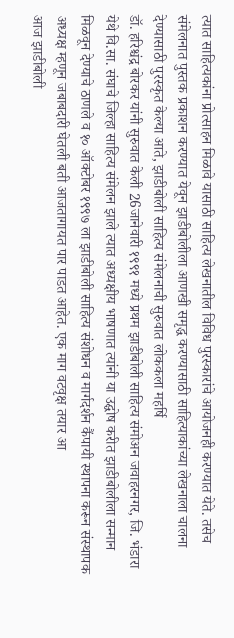त्यात साहित्यकांना प्रोत्साहन मिळावे यासाठी साहित्य लेखनातील विविध पुरस्कारांचे आयोजनही करण्यात येते. तसेच संमेलनात पुस्तक प्रकाशन करण्यात येवून झाडीबोलीला आणखी समृद्ध करण्यासाठी साहित्याकांच्या लेखनाला चालना देण्यासाठी पुरस्कृत केल्या आते, झाडीबोली साहित्य संमेलनाची सुरुवात लोककला महर्षि
डॉ. हरिश्चंद्र बोरकर यांनी सुरुवात केली 26जानेवारी १९९१ मध्ये प्रथम झाडीबोली साहित्य संमोअन जवाहरनगर, जि. भंडारा येथे वि.सा. संघाचे जिल्हा साहित्य संमेलन झाले त्यात अध्यक्षीय भाषणात त्यांनी या उद्घोष करीत झाडीबोलीला सन्मान मिळवून देण्याचे ठाणले व १० ऑक्टोबर १९९७ ला झाडीबोली साहित्य संशोधन व मार्गदर्शन कैंपायी स्थापना करून संस्थापक अध्यक्ष म्हणून जबाबदारी घेतली बती आजतागायत पार पाडत आहेत. एक माग वटवृक्ष तयार आ
आज झाडीबोली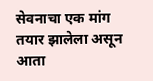सेवनाचा एक मांग तयार झालेला असून आता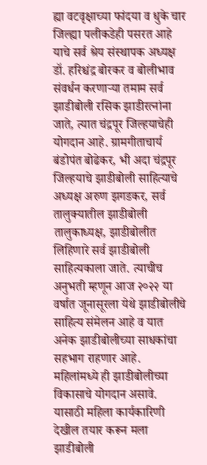ह्या वटवृक्षाच्या फांदया व धुके चार जिल्ह्या पलीकडेही पसरत आहे याचे सर्व श्रेय संस्थापक अध्यक्ष डॉ. हरिश्चंद्र बोरकर व बोलीभाव संवर्धन करणाऱ्या तमाम सर्व झाडीबोली रसिक झाडीरत्नांना जाते, त्यात चंद्रपूर जिल्हयाचेही योगदान आहे. ग्रामगीताचार्य बंडोपंत बोढेकर, भी अदा चंद्रपूर जिल्हयाचे झाडीबोली साहित्याचे अध्यक्ष अरुण झगडकर, सर्व तालुक्यातील झाडीबोली तालुकाध्यक्ष, झाडीबोलीत लिहिणारे सर्व झाडीबोली साहित्यकाला जाते. त्याचीच अनुभती म्हणून आज २०२२ या वर्षात जूनासूरला येथे झाडीबोलीचे साहित्य संमेलन आहे व यात अनेक झाडीबोलीच्या साधकांचा सहभाग राहणार आहे. महिलांमध्ये ही झाडीबोलीच्या विकासाचे योगदान असावे. यासाठी महिला कार्यकारिणी देखील तयार करून मला झाडीबोली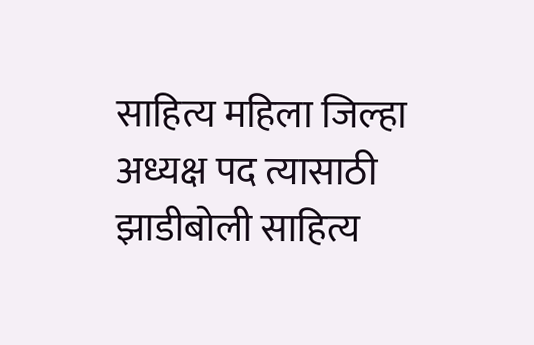साहित्य महिला जिल्हा अध्यक्ष पद त्यासाठी झाडीबोली साहित्य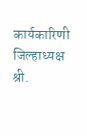कार्यकारिणी जिल्हाध्यक्ष श्री.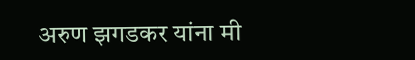अरुण झगडकर यांना मी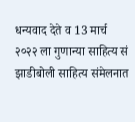धन्यवाद देते व 13 मार्च २०२२ ला गुणान्या साहित्य सं झाडीबोली साहित्य संमेलनात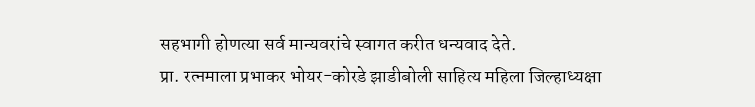सहभागी होणत्या सर्व मान्यवरांचे स्वागत करीत धन्यवाद देते.
प्रा. रत्नमाला प्रभाकर भोयर-कोरडे झाडीबोली साहित्य महिला जिल्हाध्यक्षा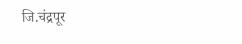जि.चंद्रपूर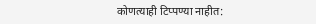कोणत्याही टिप्पण्या नाहीत: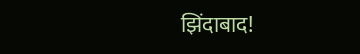झिंदाबाद!